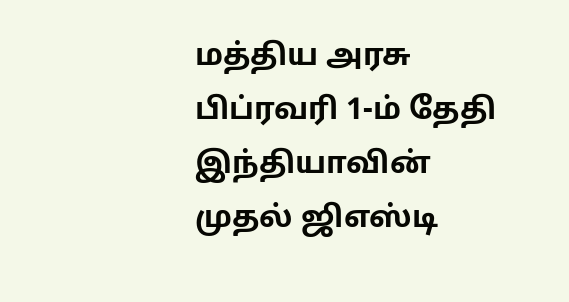மத்திய அரசு பிப்ரவரி 1-ம் தேதி இந்தியாவின் முதல் ஜிஎஸ்டி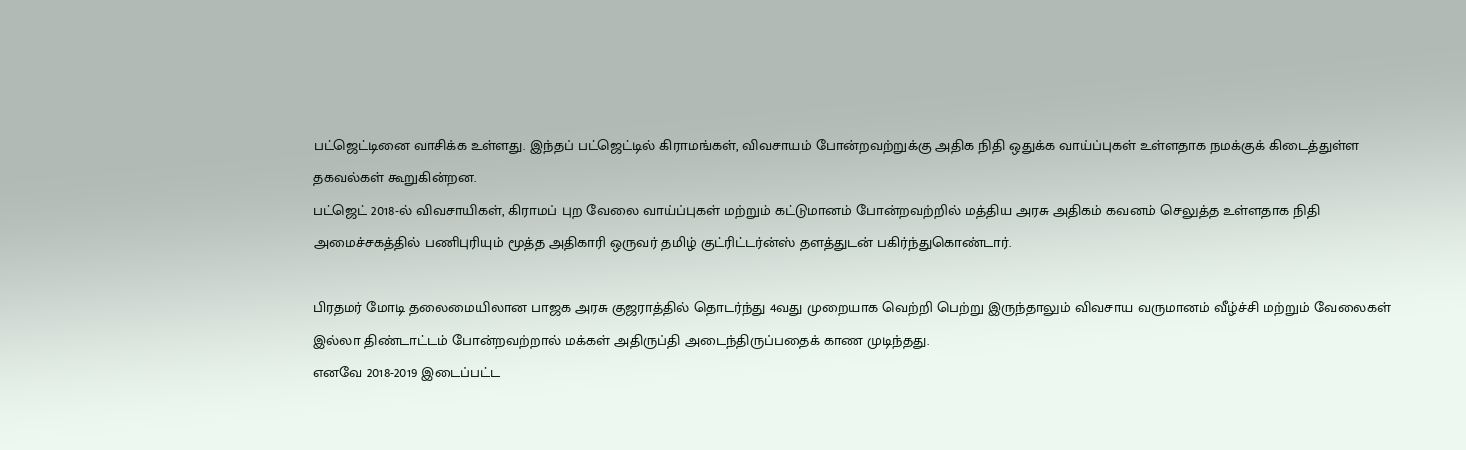பட்ஜெட்டினை வாசிக்க உள்ளது. இந்தப் பட்ஜெட்டில் கிராமங்கள், விவசாயம் போன்றவற்றுக்கு அதிக நிதி ஒதுக்க வாய்ப்புகள் உள்ளதாக நமக்குக் கிடைத்துள்ள தகவல்கள் கூறுகின்றன.
பட்ஜெட் 2018-ல் விவசாயிகள், கிராமப் புற வேலை வாய்ப்புகள் மற்றும் கட்டுமானம் போன்றவற்றில் மத்திய அரசு அதிகம் கவனம் செலுத்த உள்ளதாக நிதி அமைச்சகத்தில் பணிபுரியும் மூத்த அதிகாரி ஒருவர் தமிழ் குட்ரிட்டர்ன்ஸ் தளத்துடன் பகிர்ந்துகொண்டார்.

பிரதமர் மோடி தலைமையிலான பாஜக அரசு குஜராத்தில் தொடர்ந்து 4வது முறையாக வெற்றி பெற்று இருந்தாலும் விவசாய வருமானம் வீழ்ச்சி மற்றும் வேலைகள் இல்லா திண்டாட்டம் போன்றவற்றால் மக்கள் அதிருப்தி அடைந்திருப்பதைக் காண முடிந்தது.
எனவே 2018-2019 இடைப்பட்ட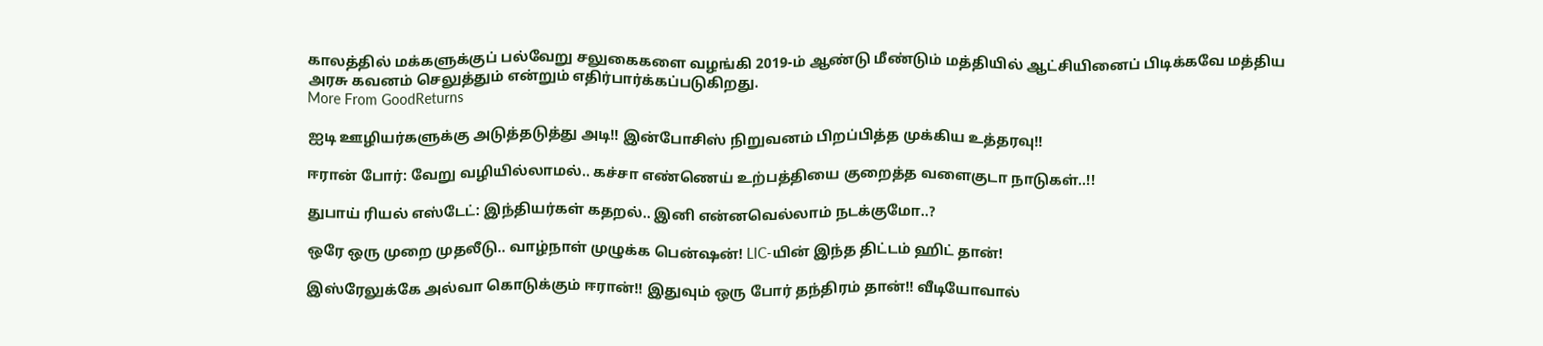காலத்தில் மக்களுக்குப் பல்வேறு சலுகைகளை வழங்கி 2019-ம் ஆண்டு மீண்டும் மத்தியில் ஆட்சியினைப் பிடிக்கவே மத்திய அரசு கவனம் செலுத்தும் என்றும் எதிர்பார்க்கப்படுகிறது.
More From GoodReturns

ஐடி ஊழியர்களுக்கு அடுத்தடுத்து அடி!! இன்போசிஸ் நிறுவனம் பிறப்பித்த முக்கிய உத்தரவு!!

ஈரான் போர்: வேறு வழியில்லாமல்.. கச்சா எண்ணெய் உற்பத்தியை குறைத்த வளைகுடா நாடுகள்..!!

துபாய் ரியல் எஸ்டேட்: இந்தியர்கள் கதறல்.. இனி என்னவெல்லாம் நடக்குமோ..?

ஒரே ஒரு முறை முதலீடு.. வாழ்நாள் முழுக்க பென்ஷன்! LIC-யின் இந்த திட்டம் ஹிட் தான்!

இஸ்ரேலுக்கே அல்வா கொடுக்கும் ஈரான்!! இதுவும் ஒரு போர் தந்திரம் தான்!! வீடியோவால்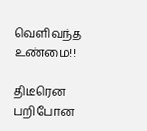வெளிவந்த உண்மை!!

திடீரென பறிபோன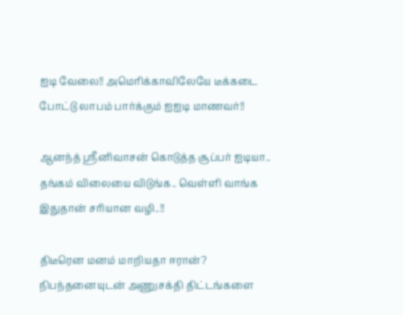ஐடி வேலை!! அமெரிக்காவிலேயே டீக்கடை போட்டு லாபம் பார்க்கும் ஐஐடி மாணவர்!!

ஆனந்த் ஸ்ரீனிவாசன் கொடுத்த சூப்பர் ஐடியா.. தங்கம் விலையை விடுங்க.. வெள்ளி வாங்க இதுதான் சரியான வழி..!!

திடீரென மனம் மாறியதா ஈரான்? நிபந்தனையுடன் அணுசக்தி திட்டங்களை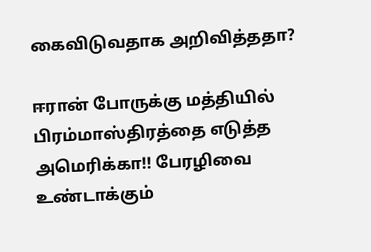கைவிடுவதாக அறிவித்ததா?

ஈரான் போருக்கு மத்தியில் பிரம்மாஸ்திரத்தை எடுத்த அமெரிக்கா!! பேரழிவை உண்டாக்கும்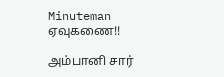Minuteman ஏவுகணை!!

அம்பானி சார்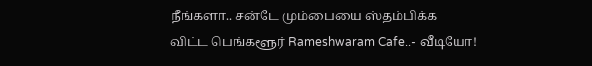நீங்களா.. சன்டே மும்பையை ஸ்தம்பிக்க விட்ட பெங்களூர் Rameshwaram Cafe..- வீடியோ!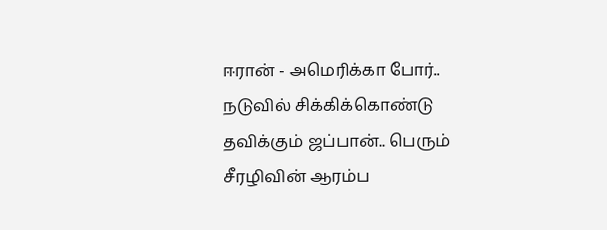ஈரான் - அமெரிக்கா போர்.. நடுவில் சிக்கிக்கொண்டு தவிக்கும் ஜப்பான்.. பெரும் சீரழிவின் ஆரம்ப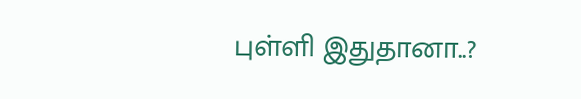புள்ளி இதுதானா..?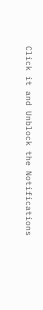Click it and Unblock the Notifications